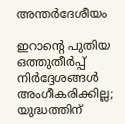അന്തർദേശീയം

ഇറാന്റെ പുതിയ ഒത്തുതീർപ്പ് നിർദ്ദേശങ്ങൾ അംഗീകരിക്കില്ല; യുദ്ധത്തിന്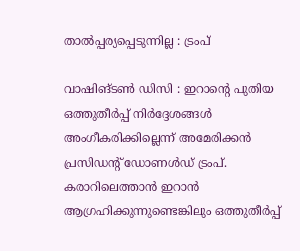താൽപ്പര്യപ്പെടുന്നില്ല : ട്രംപ്

വാഷിങ്ടണ്‍ ഡിസി : ഇറാന്റെ പുതിയ ഒത്തുതീർപ്പ് നിർദ്ദേശങ്ങൾ അംഗീകരിക്കില്ലെന്ന് അമേരിക്കൻ പ്രസിഡന്റ് ഡോണൾഡ് ട്രംപ്. കരാറിലെത്താൻ ഇറാൻ ആഗ്രഹിക്കുന്നുണ്ടെങ്കിലും ഒത്തുതീർപ്പ്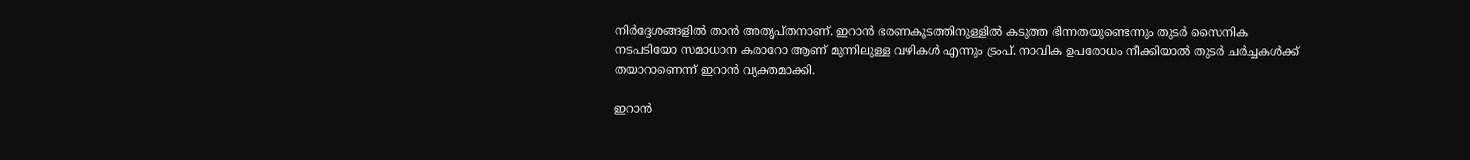നിർദ്ദേശങ്ങളിൽ താൻ അതൃപ്തനാണ്. ഇറാൻ ഭരണകൂടത്തിനുള്ളിൽ കടുത്ത ഭിന്നതയുണ്ടെന്നും തുടർ സൈനിക നടപടിയോ സമാധാന കരാറോ ആണ് മുന്നിലുള്ള വഴികൾ എന്നും ട്രംപ്. നാവിക ഉപരോധം നീക്കിയാൽ തുടർ ചർച്ചകൾക്ക് തയാറാണെന്ന് ഇറാൻ വ്യക്തമാക്കി.

ഇറാൻ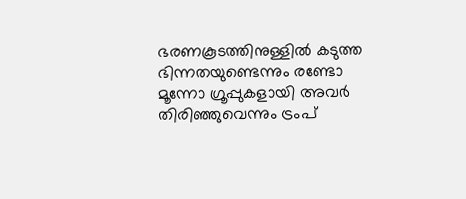ഭരണകൂടത്തിനുള്ളിൽ കടുത്ത ഭിന്നതയുണ്ടെന്നും രണ്ടോ മൂന്നോ ഗ്രൂപ്പുകളായി അവർ തിരിഞ്ഞുവെന്നും ട്രംപ്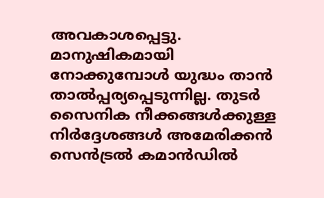അവകാശപ്പെട്ടു. മാനുഷികമായി നോക്കുമ്പോൾ യുദ്ധം താൻ താൽപ്പര്യപ്പെടുന്നില്ല. തുടർ സൈനിക നീക്കങ്ങൾക്കുള്ള നിർദ്ദേശങ്ങൾ അമേരിക്കൻ സെൻട്രൽ കമാൻഡിൽ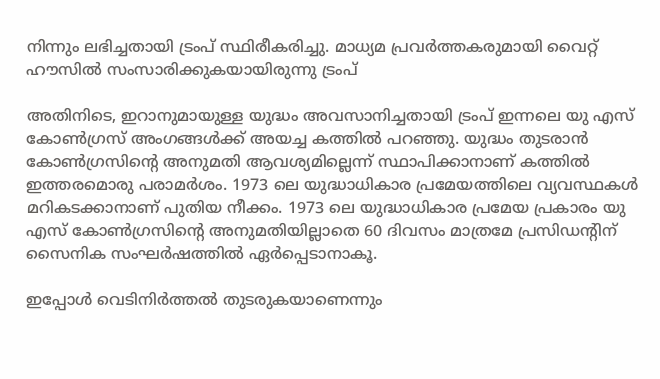നിന്നും ലഭിച്ചതായി ട്രംപ് സ്ഥിരീകരിച്ചു. മാധ്യമ പ്രവർത്തകരുമായി വൈറ്റ് ഹൗസിൽ സംസാരിക്കുകയായിരുന്നു ട്രംപ്

അതിനിടെ, ഇറാനുമായുള്ള യുദ്ധം അവസാനിച്ചതായി ട്രംപ് ഇന്നലെ യു എസ് കോൺഗ്രസ് അംഗങ്ങൾക്ക് അയച്ച കത്തിൽ പറഞ്ഞു. യുദ്ധം തുടരാൻ കോൺഗ്രസിൻ്റെ അനുമതി ആവശ്യമില്ലെന്ന് സ്ഥാപിക്കാനാണ് കത്തിൽ ഇത്തരമൊരു പരാമർശം. 1973 ലെ യുദ്ധാധികാര പ്രമേയത്തിലെ വ്യവസ്ഥകൾ മറികടക്കാനാണ് പുതിയ നീക്കം. 1973 ലെ യുദ്ധാധികാര പ്രമേയ പ്രകാരം യു എസ് കോൺഗ്രസിൻ്റെ അനുമതിയില്ലാതെ 60 ദിവസം മാത്രമേ പ്രസിഡൻ്റിന് സൈനിക സംഘർഷത്തിൽ ഏർപ്പെടാനാകൂ.

ഇപ്പോൾ വെടിനിർത്തൽ തുടരുകയാണെന്നും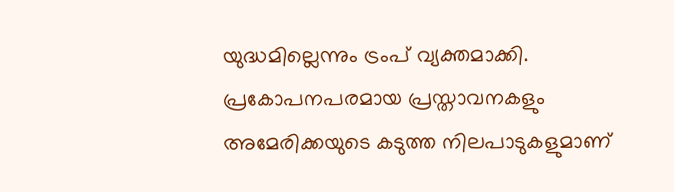യുദ്ധമില്ലെന്നും ട്രംപ് വ്യക്തമാക്കി. പ്രകോപനപരമായ പ്രസ്താവനകളും അമേരിക്കയുടെ കടുത്ത നിലപാടുകളുമാണ്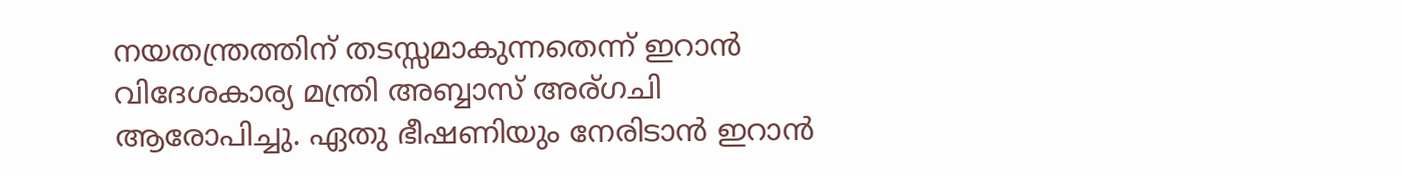നയതന്ത്രത്തിന് തടസ്സമാകുന്നതെന്ന് ഇറാൻ വിദേശകാര്യ മന്ത്രി അബ്ബാസ് അര്ഗചി ആരോപിച്ചു. ഏതു ഭീഷണിയും നേരിടാൻ ഇറാൻ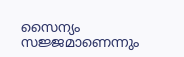സൈന്യം സജ്ജമാണെന്നും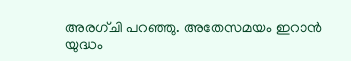അരഗ്ചി പറഞ്ഞു. അതേസമയം ഇറാൻ യുദ്ധം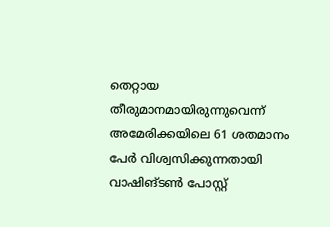തെറ്റായ തീരുമാനമായിരുന്നുവെന്ന് അമേരിക്കയിലെ 61 ശതമാനം പേർ വിശ്വസിക്കുന്നതായി വാഷിങ്ടൺ പോസ്റ്റ്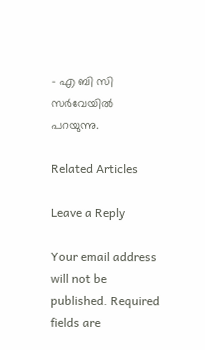– എ ബി സി സർവേയിൽ പറയുന്നു.

Related Articles

Leave a Reply

Your email address will not be published. Required fields are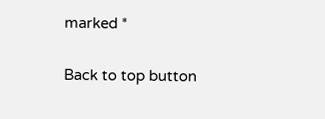marked *

Back to top button